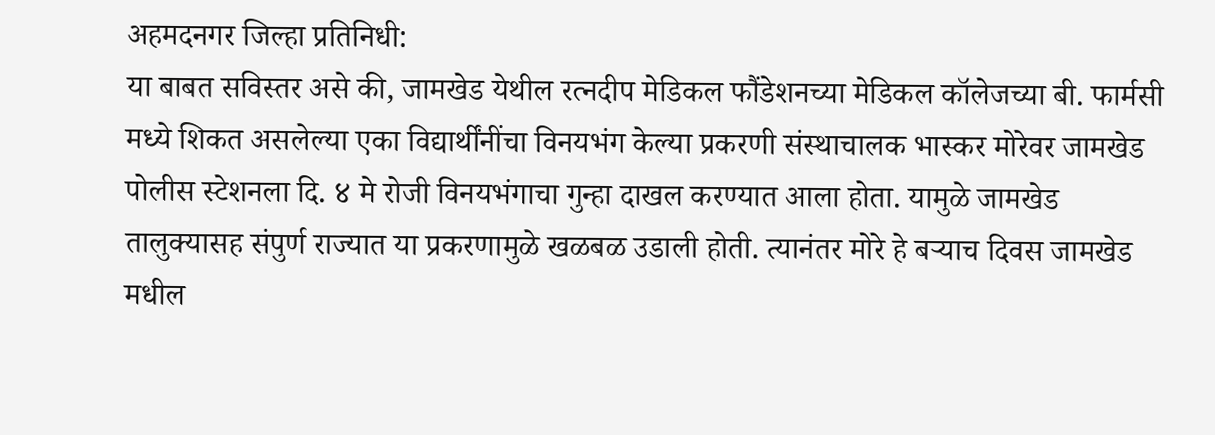अहमदनगर जिल्हा प्रतिनिधी:
या बाबत सविस्तर असे की, जामखेड येथील रत्नदीप मेडिकल फौंडेशनच्या मेडिकल कॉलेजच्या बी. फार्मसी मध्ये शिकत असलेल्या एका विद्यार्थींनींचा विनयभंग केल्या प्रकरणी संस्थाचालक भास्कर मोरेवर जामखेड पोलीस स्टेशनला दि. ४ मे रोजी विनयभंगाचा गुन्हा दाखल करण्यात आला होता. यामुळे जामखेड तालुक्यासह संपुर्ण राज्यात या प्रकरणामुळे खळबळ उडाली होती. त्यानंतर मोरे हे बऱ्याच दिवस जामखेड मधील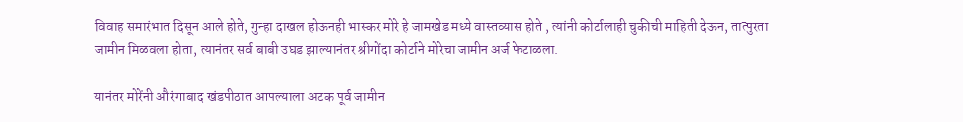विवाह समारंभात दिसून आले होते, गुन्हा दाखल होऊनही भास्कर मोरे हे जामखेड मध्ये वास्तव्यास होते , त्यांनी कोर्टालाही चुकीची माहिती देऊन, तात्पुरता जामीन मिळवला होता, त्यानंतर सर्व बाबी उघड झाल्यानंतर श्रीगोंदा कोर्टाने मोरेचा जामीन अर्ज फेटाळला.

यानंतर मोरेंनी औरंगाबाद खंडपीठात आपल्याला अटक पूर्व जामीन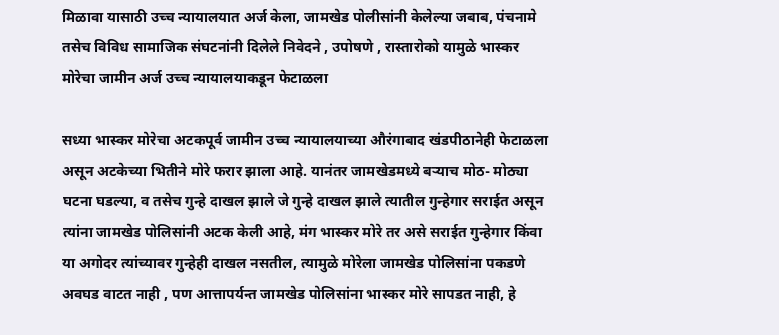मिळावा यासाठी उच्च न्यायालयात अर्ज केला, जामखेड पोलीसांनी केलेल्या जबाब, पंचनामे तसेच विविध सामाजिक संघटनांनी दिलेले निवेदने , उपोषणे , रास्तारोको यामुळे भास्कर मोरेचा जामीन अर्ज उच्च न्यायालयाकडून फेटाळला

सध्या भास्कर मोरेचा अटकपूर्व जामीन उच्च न्यायालयाच्या औरंगाबाद खंडपीठानेही फेटाळला असून अटकेच्या भितीने मोरे फरार झाला आहे. यानंतर जामखेडमध्ये बऱ्याच मोठ- मोठ्या घटना घडल्या, व तसेच गुन्हे दाखल झाले जे गुन्हे दाखल झाले त्यातील गुन्हेगार सराईत असून त्यांना जामखेड पोलिसांनी अटक केली आहे, मंग भास्कर मोरे तर असे सराईत गुन्हेगार किंवा या अगोदर त्यांच्यावर गुन्हेही दाखल नसतील, त्यामुळे मोरेला जामखेड पोलिसांना पकडणे अवघड वाटत नाही , पण आत्तापर्यन्त जामखेड पोलिसांना भास्कर मोरे सापडत नाही, हे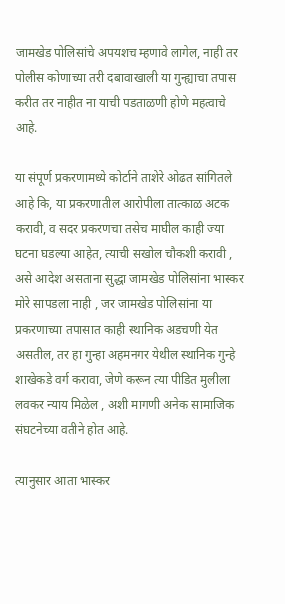जामखेड पोलिसांचे अपयशच म्हणावे लागेल, नाही तर पोलीस कोणाच्या तरी दबावाखाली या गुन्ह्याचा तपास करीत तर नाहीत ना याची पडताळणी होणे महत्वाचे आहे.

या संपूर्ण प्रकरणामध्ये कोर्टाने ताशेरे ओढत सांगितले आहे कि, या प्रकरणातील आरोपीला तात्काळ अटक करावी, व सदर प्रकरणचा तसेच माघील काही ज्या घटना घडल्या आहेत, त्याची सखोल चौकशी करावी , असे आदेश असताना सुद्धा जामखेड पोलिसांना भास्कर मोरे सापडला नाही , जर जामखेड पोलिसांना या प्रकरणाच्या तपासात काही स्थानिक अडचणी येत असतील, तर हा गुन्हा अहमनगर येथील स्थानिक गुन्हे शाखेकडे वर्ग करावा, जेणे करून त्या पीडित मुलीला लवकर न्याय मिळेल , अशी मागणी अनेक सामाजिक संघटनेच्या वतीने होत आहे.

त्यानुसार आता भास्कर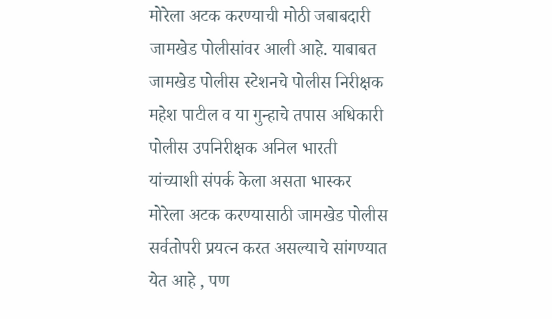मोरेला अटक करण्याची मोठी जबाबदारी जामखेड पोलीसांवर आली आहे. याबाबत जामखेड पोलीस स्टेशनचे पोलीस निरीक्षक महेश पाटील व या गुन्हाचे तपास अधिकारी पोलीस उपनिरीक्षक अनिल भारती यांच्याशी संपर्क केला असता भास्कर मोरेला अटक करण्यासाठी जामखेड पोलीस सर्वतोपरी प्रयत्न करत असल्याचे सांगण्यात येत आहे , पण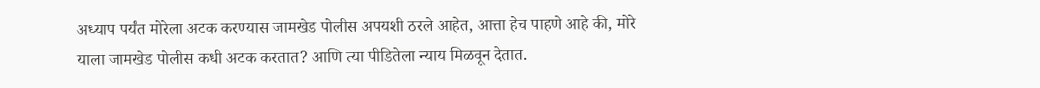अध्याप पर्यंत मोरेला अटक करण्यास जामखेड पोलीस अपयशी ठरले आहेत, आत्ता हेच पाहणे आहे की, मोरे याला जामखेड पोलीस कधी अटक करतात? आणि त्या पीडितेला न्याय मिळवून देतात.